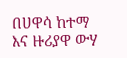በሀዋሳ ከተማ እና ዙሪያዋ ውሃ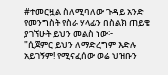#ተመርዟል ስለሚባለው ጉዳይ አንድ የመንግስት የስራ ሃላፊን በስልክ ጠይቄ ያገኘሁት ይህን መልስ ነው፦
"ሲጀምር ይህን ለማድረግም እድሉ አይገኝም! የሚናፈሰው ወሬ ህዝቡን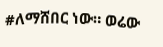#ለማሸበር ነው። ወሬው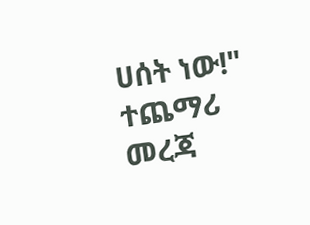ሀሰት ነው!"
ተጨማሪ መረጃ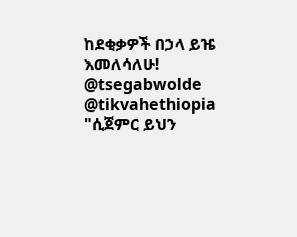ከደቂቃዎች በኃላ ይዤ እመለሳለሁ!
@tsegabwolde @tikvahethiopia
"ሲጀምር ይህን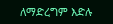ለማድረግም እድሉ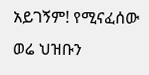አይገኝም! የሚናፈሰው ወሬ ህዝቡን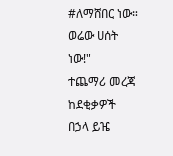#ለማሸበር ነው። ወሬው ሀሰት ነው!"
ተጨማሪ መረጃ ከደቂቃዎች በኃላ ይዤ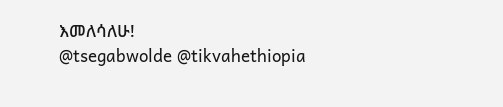እመለሳለሁ!
@tsegabwolde @tikvahethiopia